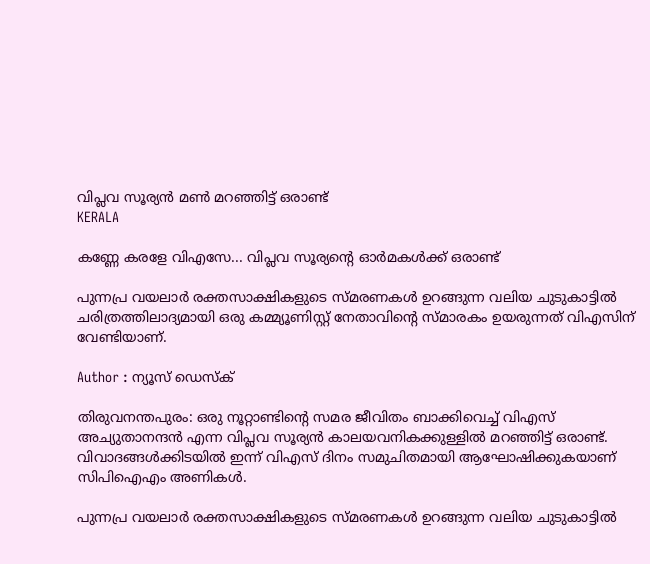വിപ്ലവ സൂര്യൻ മൺ മറഞ്ഞിട്ട് ഒരാണ്ട്
KERALA

കണ്ണേ കരളേ വിഎസേ... വിപ്ലവ സൂര്യൻ്റെ ഓർമകൾക്ക് ഒരാണ്ട്

പുന്നപ്ര വയലാർ രക്തസാക്ഷികളുടെ സ്മരണകൾ ഉറങ്ങുന്ന വലിയ ചുടുകാട്ടിൽ ചരിത്രത്തിലാദ്യമായി ഒരു കമ്മ്യൂണിസ്റ്റ് നേതാവിൻ്റെ സ്മാരകം ഉയരുന്നത് വിഎസിന് വേണ്ടിയാണ്.

Author : ന്യൂസ് ഡെസ്ക്

തിരുവനന്തപുരം: ഒരു നൂറ്റാണ്ടിൻ്റെ സമര ജീവിതം ബാക്കിവെച്ച് വിഎസ് അച്യുതാനന്ദൻ എന്ന വിപ്ലവ സൂര്യൻ കാലയവനികക്കുള്ളിൽ മറഞ്ഞിട്ട് ഒരാണ്ട്. വിവാദങ്ങൾക്കിടയിൽ ഇന്ന് വിഎസ് ദിനം സമുചിതമായി ആഘോഷിക്കുകയാണ് സിപിഐഎം അണികൾ.

പുന്നപ്ര വയലാർ രക്തസാക്ഷികളുടെ സ്മരണകൾ ഉറങ്ങുന്ന വലിയ ചുടുകാട്ടിൽ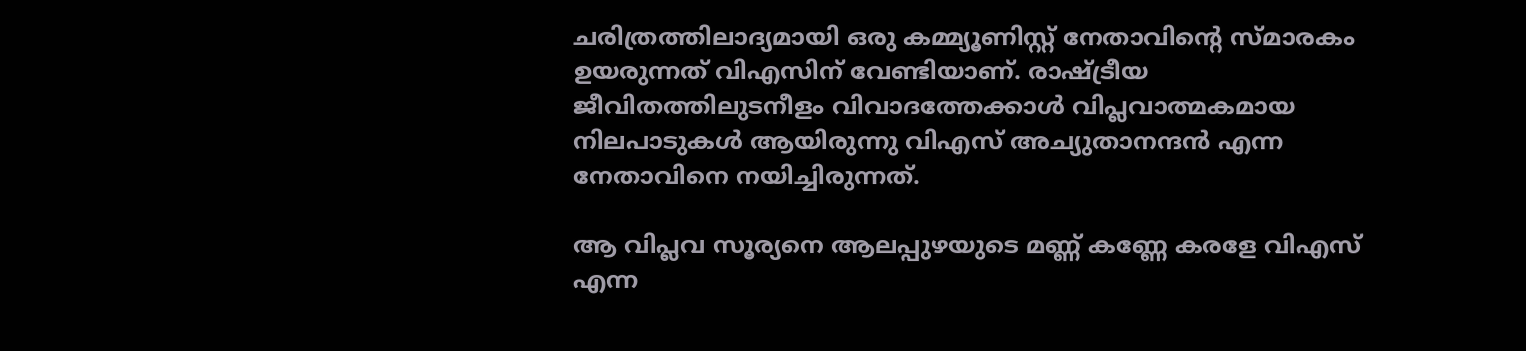ചരിത്രത്തിലാദ്യമായി ഒരു കമ്മ്യൂണിസ്റ്റ് നേതാവിൻ്റെ സ്മാരകം ഉയരുന്നത് വിഎസിന് വേണ്ടിയാണ്. രാഷ്ട്രീയ ജീവിതത്തിലുടനീളം വിവാദത്തേക്കാൾ വിപ്ലവാത്മകമായ നിലപാടുകൾ ആയിരുന്നു വിഎസ് അച്യുതാനന്ദൻ എന്ന നേതാവിനെ നയിച്ചിരുന്നത്.

ആ വിപ്ലവ സൂര്യനെ ആലപ്പുഴയുടെ മണ്ണ് കണ്ണേ കരളേ വിഎസ് എന്ന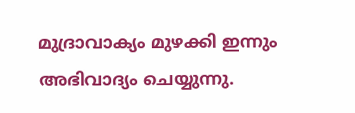മുദ്രാവാക്യം മുഴക്കി ഇന്നും അഭിവാദ്യം ചെയ്യുന്നു.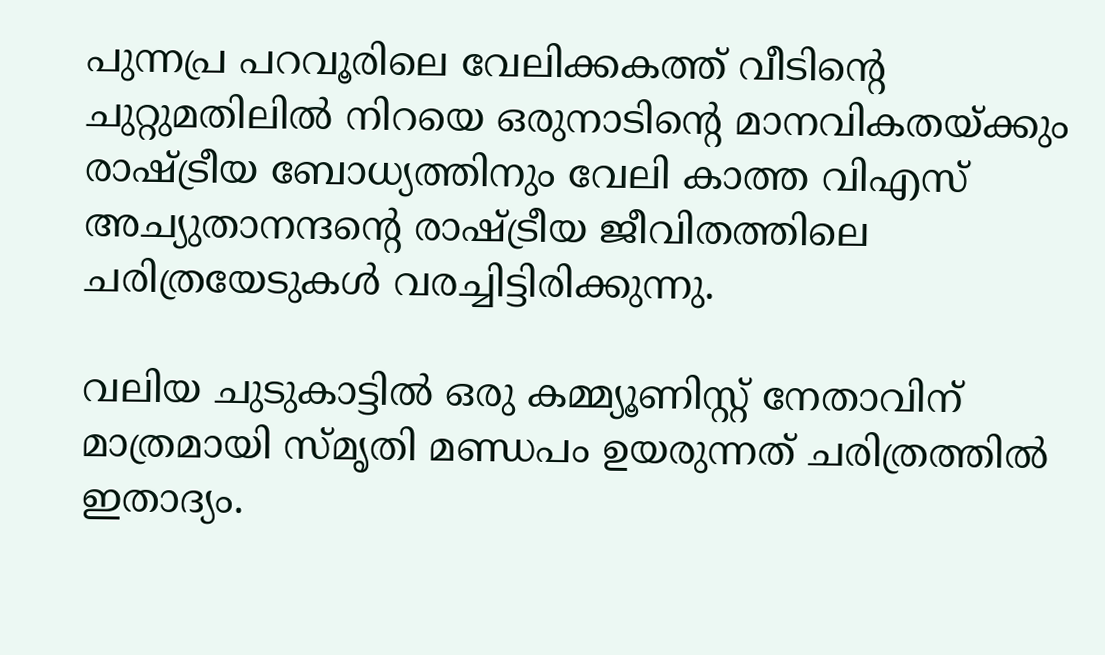പുന്നപ്ര പറവൂരിലെ വേലിക്കകത്ത് വീടിൻ്റെ ചുറ്റുമതിലിൽ നിറയെ ഒരുനാടിൻ്റെ മാനവികതയ്ക്കും രാഷ്ട്രീയ ബോധ്യത്തിനും വേലി കാത്ത വിഎസ് അച്യുതാനന്ദൻ്റെ രാഷ്ട്രീയ ജീവിതത്തിലെ ചരിത്രയേടുകൾ വരച്ചിട്ടിരിക്കുന്നു.

വലിയ ചുടുകാട്ടിൽ ഒരു കമ്മ്യൂണിസ്റ്റ് നേതാവിന് മാത്രമായി സ്മൃതി മണ്ഡപം ഉയരുന്നത് ചരിത്രത്തിൽ ഇതാദ്യം.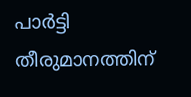പാർട്ടി തീരുമാനത്തിന്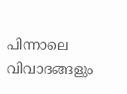പിന്നാലെ വിവാദങ്ങളും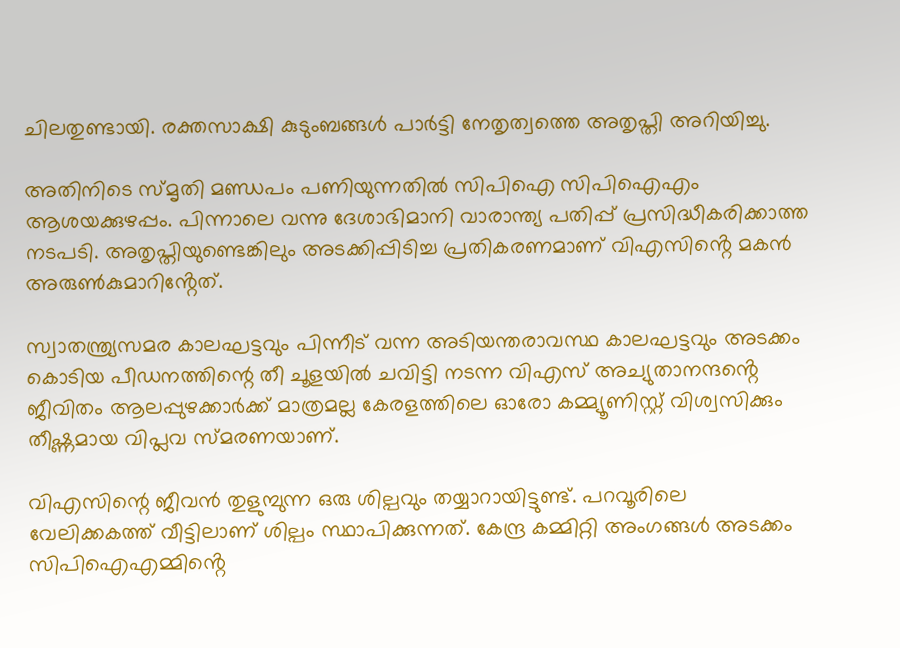ചിലതുണ്ടായി. രക്തസാക്ഷി കുടുംബങ്ങൾ പാർട്ടി നേതൃത്വത്തെ അതൃപ്തി അറിയിച്ചു.

അതിനിടെ സ്മൃതി മണ്ഡപം പണിയുന്നതിൽ സിപിഐ സിപിഐഎം ആശയക്കുഴപ്പം. പിന്നാലെ വന്നു ദേശാഭിമാനി വാരാന്ത്യ പതിപ്പ് പ്രസിദ്ധീകരിക്കാത്ത നടപടി. അതൃപ്തിയുണ്ടെങ്കിലും അടക്കിപ്പിടിച്ച പ്രതികരണമാണ് വിഎസിൻ്റെ മകൻ അരുൺകുമാറിൻ്റേത്.

സ്വാതന്ത്ര്യസമര കാലഘട്ടവും പിന്നീട് വന്ന അടിയന്തരാവസ്ഥ കാലഘട്ടവും അടക്കം കൊടിയ പീഡനത്തിന്റെ തീ ചൂളയിൽ ചവിട്ടി നടന്ന വിഎസ് അച്യുതാനന്ദൻ്റെ ജീവിതം ആലപ്പുഴക്കാർക്ക് മാത്രമല്ല കേരളത്തിലെ ഓരോ കമ്മ്യൂണിസ്റ്റ് വിശ്വസിക്കും തീഷ്ണമായ വിപ്ലവ സ്മരണയാണ്.

വിഎസിന്റെ ജീവൻ തുളുമ്പുന്ന ഒരു ശില്പവും തയ്യാറായിട്ടുണ്ട്. പറവൂരിലെ വേലിക്കകത്ത് വീട്ടിലാണ് ശില്പം സ്ഥാപിക്കുന്നത്. കേന്ദ്ര കമ്മിറ്റി അംഗങ്ങൾ അടക്കം സിപിഐഎമ്മിൻ്റെ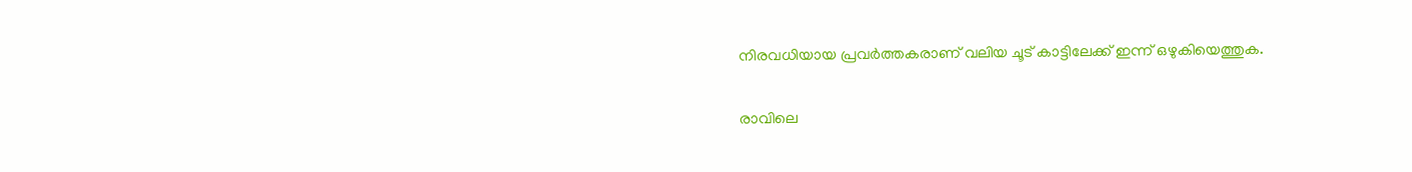നിരവധിയായ പ്രവർത്തകരാണ് വലിയ ചൂട് കാട്ടിലേക്ക് ഇന്ന് ഒഴുകിയെത്തുക.

രാവിലെ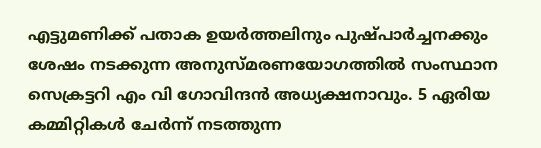എട്ടുമണിക്ക് പതാക ഉയർത്തലിനും പുഷ്പാർച്ചനക്കും ശേഷം നടക്കുന്ന അനുസ്മരണയോഗത്തിൽ സംസ്ഥാന സെക്രട്ടറി എം വി ഗോവിന്ദൻ അധ്യക്ഷനാവും. 5 ഏരിയ കമ്മിറ്റികൾ ചേർന്ന് നടത്തുന്ന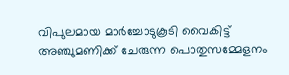വിപുലമായ മാർച്ചോടുകൂടി വൈകിട്ട് അഞ്ചുമണിക്ക് ചേരുന്ന പൊതുസമ്മേളനം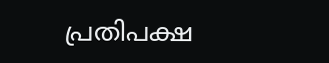പ്രതിപക്ഷ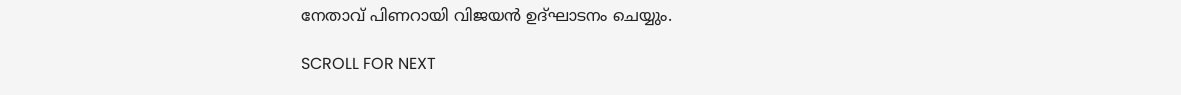നേതാവ് പിണറായി വിജയൻ ഉദ്ഘാടനം ചെയ്യും.

SCROLL FOR NEXT